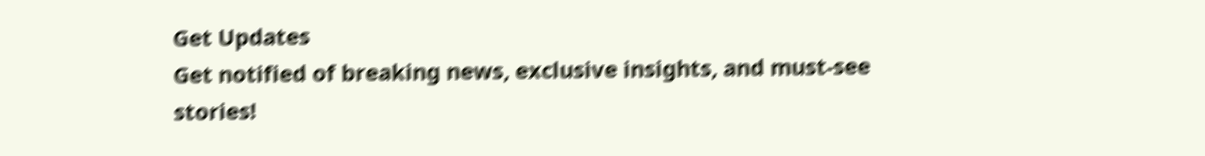Get Updates
Get notified of breaking news, exclusive insights, and must-see stories!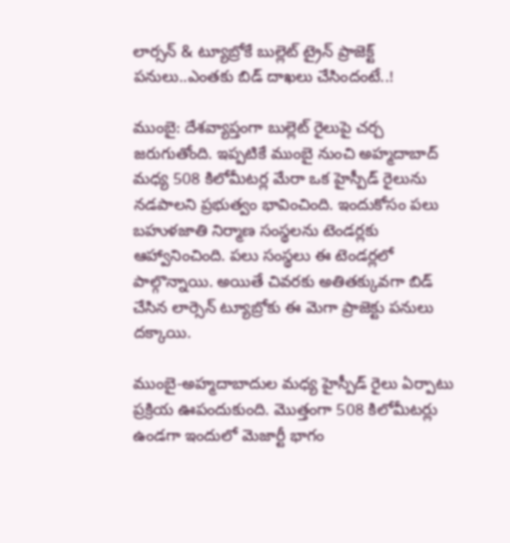లార్సన్ & ట్యూబ్రోకే బుల్లెట్ ట్రైన్ ప్రాజెక్ట్ పనులు..ఎంతకు బిడ్ దాఖలు చేసిందంటే..!

ముంబై: దేశవ్యాప్తంగా బుల్లెట్ రైలుపై చర్చ జరుగుతోంది. ఇప్పటికే ముంబై నుంచి అహ్మదాబాద్ మధ్య 508 కిలోమీటర్ల మేరా ఒక హైస్పీడ్ రైలును నడపాలని ప్రభుత్వం భావించింది. ఇందుకోసం పలు బహుళజాతి నిర్మాణ సంస్థలను టెండర్లకు ఆహ్వానించింది. పలు సంస్థలు ఈ టెండర్లలో పాల్గొన్నాయి. అయితే చివరకు అతితక్కువగా బిడ్ చేసిన లార్సెన్ ట్యూబ్రోకు ఈ మెగా ప్రాజెక్టు పనులు దక్కాయి.

ముంబై-అహ్మదాబాదుల మధ్య హైస్పీడ్ రైలు ఏర్పాటు ప్రక్రియ ఊపందుకుంది. మొత్తంగా 508 కిలోమీటర్లు ఉండగా ఇందులో మెజార్టీ భాగం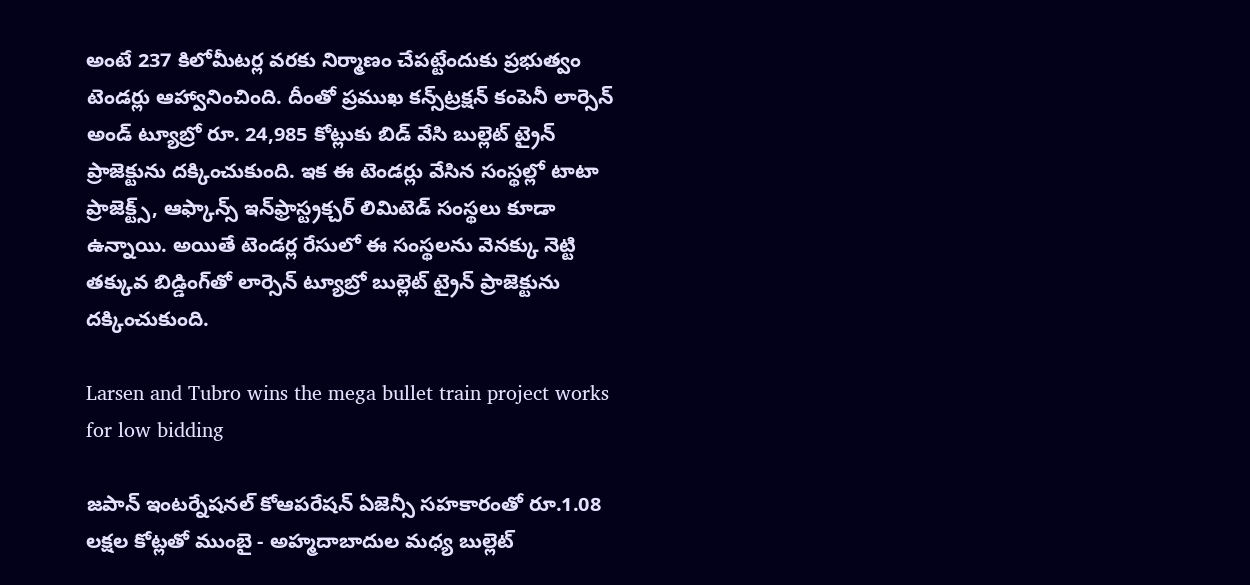అంటే 237 కిలోమీటర్ల వరకు నిర్మాణం చేపట్టేందుకు ప్రభుత్వం టెండర్లు ఆహ్వానించింది. దీంతో ప్రముఖ కన్స్‌ట్రక్షన్ కంపెనీ లార్సెన్ అండ్ ట్యూబ్రో రూ. 24,985 కోట్లుకు బిడ్ వేసి బుల్లెట్ ట్రైన్ ప్రాజెక్టును దక్కించుకుంది. ఇక ఈ టెండర్లు వేసిన సంస్థల్లో టాటా ప్రాజెక్ట్స్, ఆఫ్కాన్స్ ఇన్‌ఫ్రాస్ట్రక్చర్ లిమిటెడ్ సంస్థలు కూడా ఉన్నాయి. అయితే టెండర్ల రేసులో ఈ సంస్థలను వెనక్కు నెట్టి తక్కువ బిడ్డింగ్‌తో లార్సెన్ ట్యూబ్రో బుల్లెట్ ట్రైన్ ప్రాజెక్టును దక్కించుకుంది.

Larsen and Tubro wins the mega bullet train project works for low bidding

జపాన్ ఇంటర్నేషనల్ కోఆపరేషన్ ఏజెన్సీ సహకారంతో రూ.1.08 లక్షల కోట్లతో ముంబై - అహ్మదాబాదుల మధ్య బుల్లెట్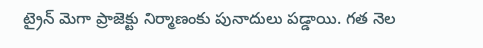ట్రైన్ మెగా ప్రాజెక్టు నిర్మాణంకు పునాదులు పడ్డాయి. గత నెల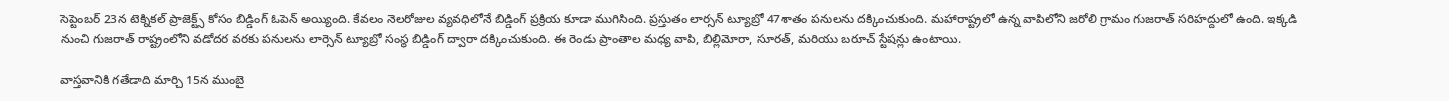సెప్టెంబర్ 23న టెక్నికల్ ప్రాజెక్ట్స్ కోసం బిడ్డింగ్ ఓపెన్ అయ్యింది. కేవలం నెలరోజుల వ్యవధిలోనే బిడ్డింగ్ ప్రక్రియ కూడా ముగిసింది. ప్రస్తుతం లార్సన్ ట్యూబ్రో 47శాతం పనులను దక్కించుకుంది. మహారాష్ట్రలో ఉన్న వాపిలోని జరోలి గ్రామం గుజరాత్ సరిహద్దులో ఉంది. ఇక్కడి నుంచి గుజరాత్ రాష్ట్రంలోని వడోదర వరకు పనులను లార్సెన్ ట్యూబ్రో సంస్థ బిడ్డింగ్ ద్వారా దక్కించుకుంది. ఈ రెండు ప్రాంతాల మధ్య వాపి, బిల్లిమోరా, సూరత్, మరియు బరూచ్ స్టేషన్లు ఉంటాయి.

వాస్తవానికి గతేడాది మార్చి 15న ముంబై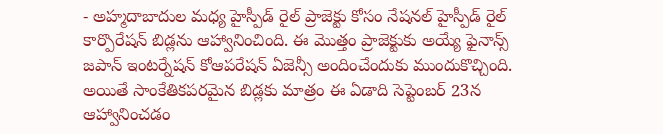- అహ్మదాబాదుల మధ్య హైస్పీడ్ రైల్ ప్రాజెక్టు కోసం నేషనల్ హైస్పీడ్ రైల్ కార్పొరేషన్ బిడ్లను ఆహ్వానించింది. ఈ మొత్తం ప్రాజెక్టుకు అయ్యే ఫైనాన్స్ జపాన్ ఇంటర్నేషన్ కోఆపరేషన్ ఏజెన్సీ అందించేందుకు ముందుకొచ్చింది. అయితే సాంకేతికపరమైన బిడ్లకు మాత్రం ఈ ఏడాది సెప్టెంబర్ 23న ఆహ్వానించడం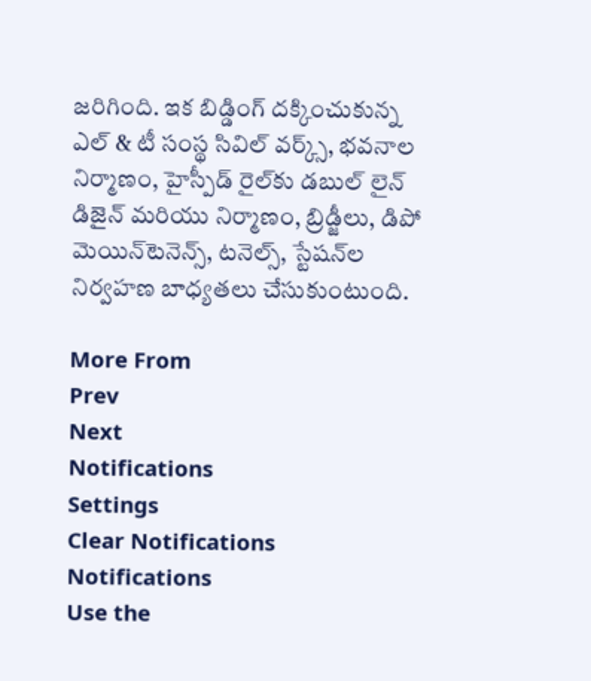జరిగింది. ఇక బిడ్డింగ్ దక్కించుకున్న ఎల్‌ & టీ సంస్థ సివిల్ వర్క్స్, భవనాల నిర్మాణం, హైస్పీడ్ రైల్‌కు డబుల్ లైన్ డిజైన్ మరియు నిర్మాణం, బ్రిడ్జీలు, డిపో మెయిన్‌టెనెన్స్, టనెల్స్, స్టేషన్‌ల నిర్వహణ బాధ్యతలు చేసుకుంటుంది.

More From
Prev
Next
Notifications
Settings
Clear Notifications
Notifications
Use the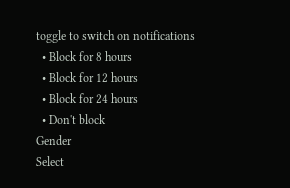toggle to switch on notifications
  • Block for 8 hours
  • Block for 12 hours
  • Block for 24 hours
  • Don't block
Gender
Select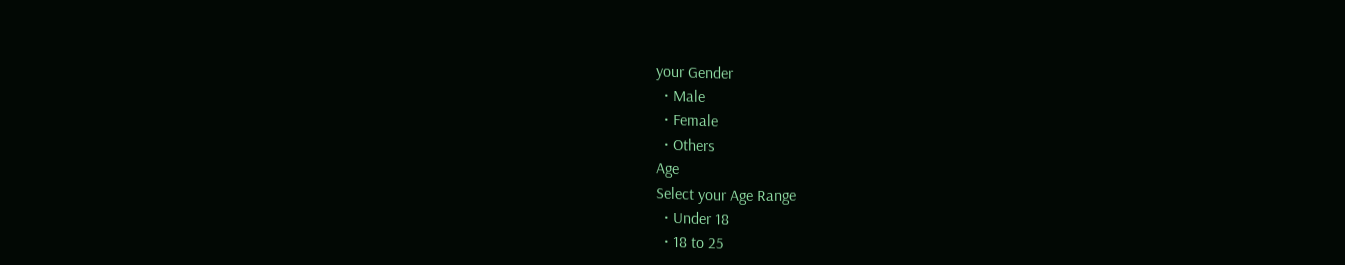your Gender
  • Male
  • Female
  • Others
Age
Select your Age Range
  • Under 18
  • 18 to 25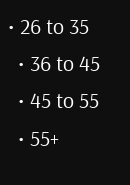• 26 to 35
  • 36 to 45
  • 45 to 55
  • 55+